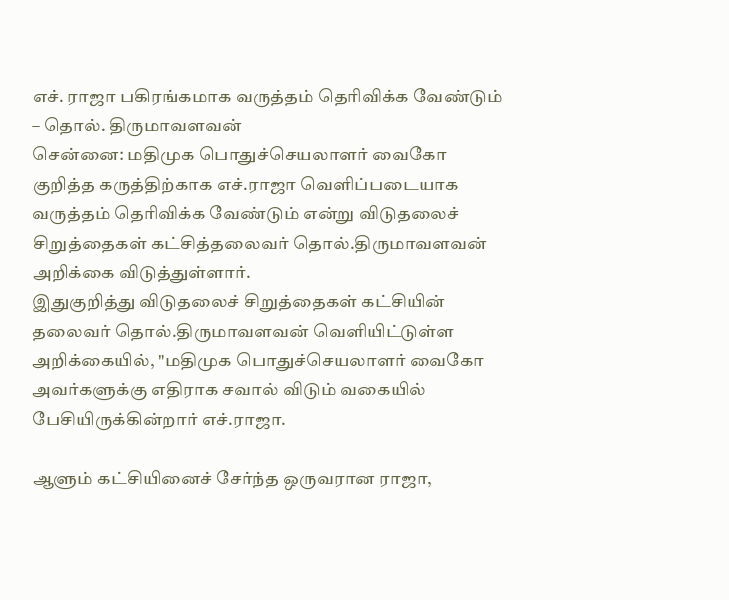எச். ராஜா பகிரங்கமாக வருத்தம் தெரிவிக்க வேண்டும் – தொல். திருமாவளவன்
சென்னை: மதிமுக பொதுச்செயலாளர் வைகோ குறித்த கருத்திற்காக எச்.ராஜா வெளிப்படையாக வருத்தம் தெரிவிக்க வேண்டும் என்று விடுதலைச் சிறுத்தைகள் கட்சித்தலைவர் தொல்.திருமாவளவன் அறிக்கை விடுத்துள்ளார்.
இதுகுறித்து விடுதலைச் சிறுத்தைகள் கட்சியின் தலைவர் தொல்.திருமாவளவன் வெளியிட்டுள்ள அறிக்கையில், "மதிமுக பொதுச்செயலாளர் வைகோ அவர்களுக்கு எதிராக சவால் விடும் வகையில் பேசியிருக்கின்றார் எச்.ராஜா.

ஆளும் கட்சியினைச் சேர்ந்த ஒருவரான ராஜா,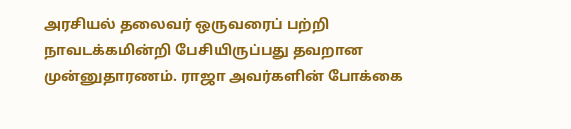அரசியல் தலைவர் ஒருவரைப் பற்றி நாவடக்கமின்றி பேசியிருப்பது தவறான முன்னுதாரணம். ராஜா அவர்களின் போக்கை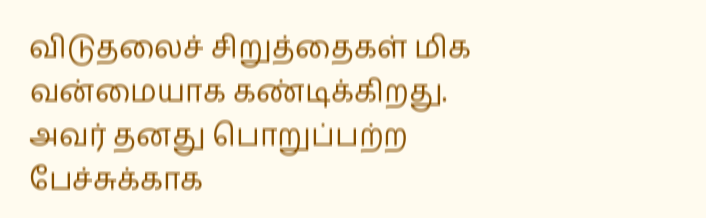விடுதலைச் சிறுத்தைகள் மிக வன்மையாக கண்டிக்கிறது.
அவர் தனது பொறுப்பற்ற பேச்சுக்காக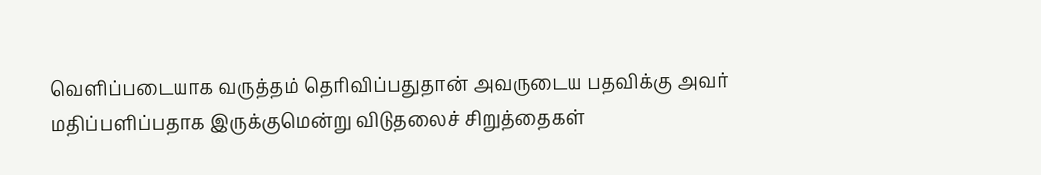வெளிப்படையாக வருத்தம் தெரிவிப்பதுதான் அவருடைய பதவிக்கு அவர் மதிப்பளிப்பதாக இருக்குமென்று விடுதலைச் சிறுத்தைகள்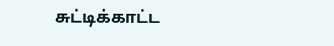சுட்டிக்காட்ட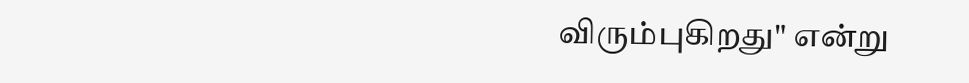விரும்புகிறது" என்று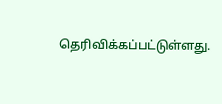தெரிவிக்கப்பட்டுள்ளது.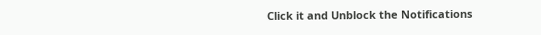Click it and Unblock the Notifications